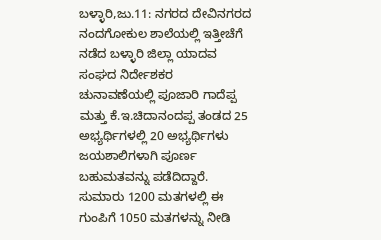ಬಳ್ಳಾರಿ,ಜು.11: ನಗರದ ದೇವಿನಗರದ ನಂದಗೋಕುಲ ಶಾಲೆಯಲ್ಲಿ ಇತ್ತೀಚೆಗೆ ನಡೆದ ಬಳ್ಳಾರಿ ಜಿಲ್ಲಾ ಯಾದವ ಸಂಘದ ನಿರ್ದೇಶಕರ ಚುನಾವಣೆಯಲ್ಲಿ ಪೂಜಾರಿ ಗಾದೆಪ್ಪ ಮತ್ತು ಕೆ.ಇ.ಚಿದಾನಂದಪ್ಪ ತಂಡದ 25 ಅಭ್ಯರ್ಥಿಗಳಲ್ಲಿ 20 ಅಭ್ಯರ್ಥಿಗಳು ಜಯಶಾಲಿಗಳಾಗಿ ಪೂರ್ಣ ಬಹುಮತವನ್ನು ಪಡೆದಿದ್ದಾರೆ. ಸುಮಾರು 1200 ಮತಗಳಲ್ಲಿ ಈ ಗುಂಪಿಗೆ 1050 ಮತಗಳನ್ನು ನೀಡಿ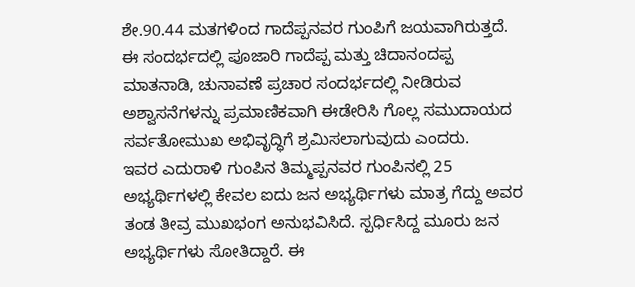ಶೇ.90.44 ಮತಗಳಿಂದ ಗಾದೆಪ್ಪನವರ ಗುಂಪಿಗೆ ಜಯವಾಗಿರುತ್ತದೆ.
ಈ ಸಂದರ್ಭದಲ್ಲಿ ಪೂಜಾರಿ ಗಾದೆಪ್ಪ ಮತ್ತು ಚಿದಾನಂದಪ್ಪ ಮಾತನಾಡಿ, ಚುನಾವಣೆ ಪ್ರಚಾರ ಸಂದರ್ಭದಲ್ಲಿ ನೀಡಿರುವ ಅಶ್ವಾಸನೆಗಳನ್ನು ಪ್ರಮಾಣಿಕವಾಗಿ ಈಡೇರಿಸಿ ಗೊಲ್ಲ ಸಮುದಾಯದ ಸರ್ವತೋಮುಖ ಅಭಿವೃದ್ಧಿಗೆ ಶ್ರಮಿಸಲಾಗುವುದು ಎಂದರು.
ಇವರ ಎದುರಾಳಿ ಗುಂಪಿನ ತಿಮ್ಮಪ್ಪನವರ ಗುಂಪಿನಲ್ಲಿ 25 ಅಭ್ಯರ್ಥಿಗಳಲ್ಲಿ ಕೇವಲ ಐದು ಜನ ಅಭ್ಯರ್ಥಿಗಳು ಮಾತ್ರ ಗೆದ್ದು ಅವರ ತಂಡ ತೀವ್ರ ಮುಖಭಂಗ ಅನುಭವಿಸಿದೆ. ಸ್ಪರ್ಧಿಸಿದ್ದ ಮೂರು ಜನ ಅಭ್ಯರ್ಥಿಗಳು ಸೋತಿದ್ದಾರೆ. ಈ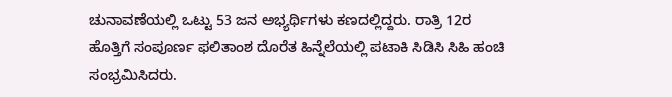ಚುನಾವಣೆಯಲ್ಲಿ ಒಟ್ಟು 53 ಜನ ಅಭ್ಯರ್ಥಿಗಳು ಕಣದಲ್ಲಿದ್ದರು. ರಾತ್ರಿ 12ರ ಹೊತ್ತಿಗೆ ಸಂಪೂರ್ಣ ಫಲಿತಾಂಶ ದೊರೆತ ಹಿನ್ನೆಲೆಯಲ್ಲಿ ಪಟಾಕಿ ಸಿಡಿಸಿ ಸಿಹಿ ಹಂಚಿ ಸಂಭ್ರಮಿಸಿದರು.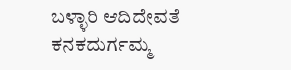ಬಳ್ಳಾರಿ ಆದಿದೇವತೆ ಕನಕದುರ್ಗಮ್ಮ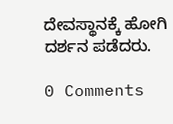ದೇವಸ್ಥಾನಕ್ಕೆ ಹೋಗಿ ದರ್ಶನ ಪಡೆದರು.

0 Comments